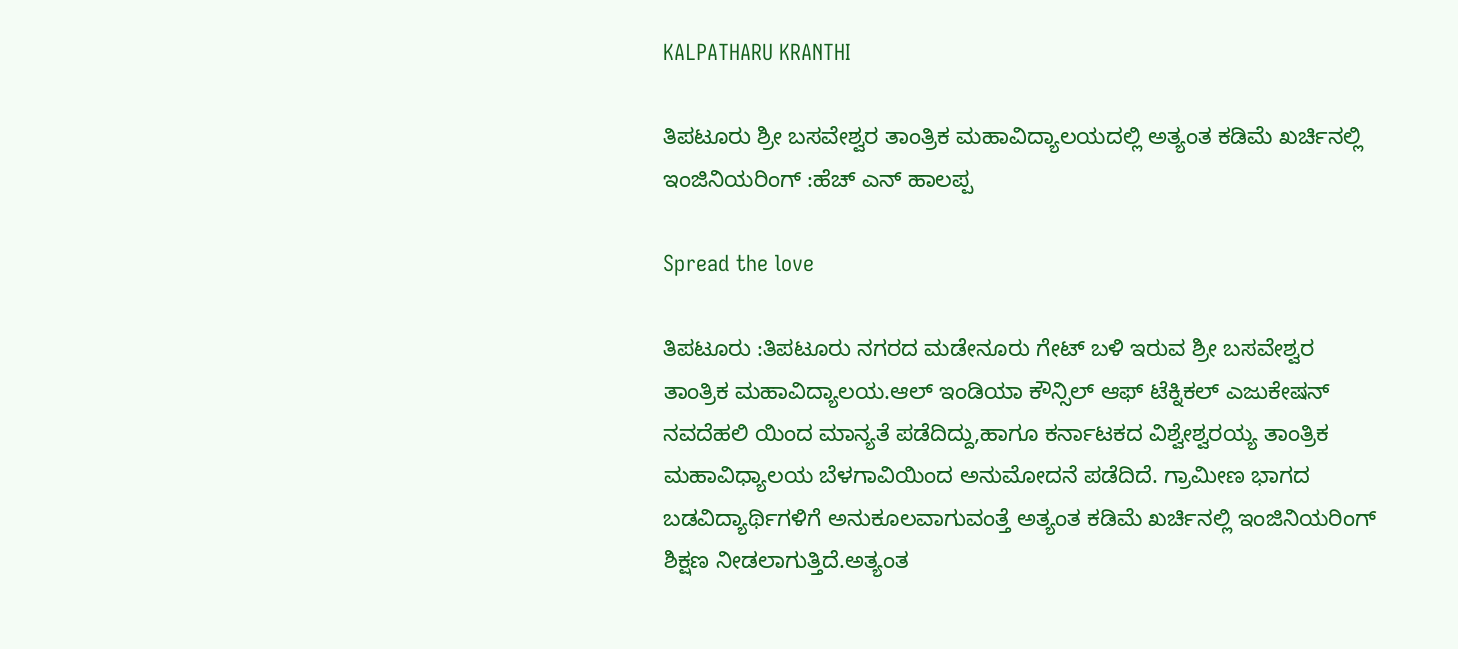KALPATHARU KRANTHI

ತಿಪಟೂರು ಶ್ರೀ ಬಸವೇಶ್ವರ ತಾಂತ್ರಿಕ ಮಹಾವಿದ್ಯಾಲಯದಲ್ಲಿ ಅತ್ಯಂತ ಕಡಿಮೆ ಖರ್ಚಿನಲ್ಲಿ ಇಂಜಿನಿಯರಿಂಗ್ :ಹೆಚ್ ಎನ್ ಹಾಲಪ್ಪ

Spread the love

ತಿಪಟೂರು :ತಿಪಟೂರು ನಗರದ ಮಡೇನೂರು ಗೇಟ್ ಬಳಿ ಇರುವ ಶ್ರೀ ಬಸವೇಶ್ವರ ತಾಂತ್ರಿಕ ಮಹಾವಿದ್ಯಾಲಯ.ಆಲ್ ಇಂಡಿಯಾ ಕೌನ್ಸಿಲ್ ಆಫ್ ಟೆಕ್ನಿಕಲ್ ಎಜುಕೇಷನ್ ನವದೆಹಲಿ ಯಿಂದ ಮಾನ್ಯತೆ ಪಡೆದಿದ್ದು,ಹಾಗೂ ಕರ್ನಾಟಕದ ವಿಶ್ವೇಶ್ವರಯ್ಯ ತಾಂತ್ರಿಕ ಮಹಾವಿಧ್ಯಾಲಯ ಬೆಳಗಾವಿಯಿಂದ ಅನುಮೋದನೆ ಪಡೆದಿದೆ. ಗ್ರಾಮೀಣ ಭಾಗದ ಬಡವಿದ್ಯಾರ್ಥಿಗಳಿಗೆ ಅನುಕೂಲವಾಗುವಂತ್ತೆ ಅತ್ಯಂತ ಕಡಿಮೆ ಖರ್ಚಿನಲ್ಲಿ ಇಂಜಿನಿಯರಿಂಗ್ ಶಿಕ್ಷಣ ನೀಡಲಾಗುತ್ತಿದೆ.ಅತ್ಯಂತ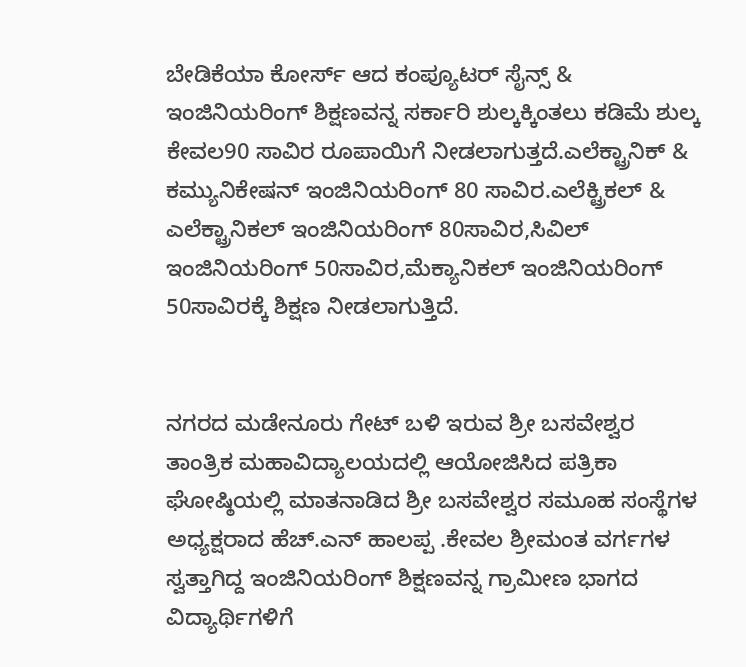ಬೇಡಿಕೆಯಾ ಕೋರ್ಸ್ ಆದ ಕಂಪ್ಯೂಟರ್ ಸೈನ್ಸ್ & ಇಂಜಿನಿಯರಿಂಗ್ ಶಿಕ್ಷಣವನ್ನ ಸರ್ಕಾರಿ ಶುಲ್ಕಕ್ಕಿಂತಲು ಕಡಿಮೆ ಶುಲ್ಕ ಕೇವಲ90 ಸಾವಿರ ರೂಪಾಯಿಗೆ ನೀಡಲಾಗುತ್ತದೆ.ಎಲೆಕ್ಟ್ರಾನಿಕ್ & ಕಮ್ಯುನಿಕೇಷನ್ ಇಂಜಿನಿಯರಿಂಗ್ 80 ಸಾವಿರ.ಎಲೆಕ್ಟ್ರಿಕಲ್ & ಎಲೆಕ್ಟ್ರಾನಿಕಲ್ ಇಂಜಿನಿಯರಿಂಗ್ 80ಸಾವಿರ,ಸಿವಿಲ್ ಇಂಜಿನಿಯರಿಂಗ್ 50ಸಾವಿರ,ಮೆಕ್ಯಾನಿಕಲ್ ಇಂಜಿನಿಯರಿಂಗ್ 50ಸಾವಿರಕ್ಕೆ ಶಿಕ್ಷಣ ನೀಡಲಾಗುತ್ತಿದೆ.


ನಗರದ ಮಡೇನೂರು ಗೇಟ್ ಬಳಿ ಇರುವ ಶ್ರೀ ಬಸವೇಶ್ವರ ತಾಂತ್ರಿಕ ಮಹಾವಿದ್ಯಾಲಯದಲ್ಲಿ ಆಯೋಜಿಸಿದ ಪತ್ರಿಕಾ ಘೋಷ್ಠಿಯಲ್ಲಿ ಮಾತನಾಡಿದ ಶ್ರೀ ಬಸವೇಶ್ವರ ಸಮೂಹ ಸಂಸ್ಥೆಗಳ ಅಧ್ಯಕ್ಷರಾದ ಹೆಚ್.ಎನ್ ಹಾಲಪ್ಪ .ಕೇವಲ ಶ್ರೀಮಂತ ವರ್ಗಗಳ ಸ್ವತ್ತಾಗಿದ್ದ ಇಂಜಿನಿಯರಿಂಗ್ ಶಿಕ್ಷಣವನ್ನ ಗ್ರಾಮೀಣ ಭಾಗದ ವಿದ್ಯಾರ್ಥಿಗಳಿಗೆ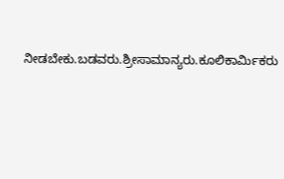ನೀಡಬೇಕು.ಬಡವರು.ಶ್ರೀಸಾಮಾನ್ಯರು.ಕೂಲಿಕಾರ್ಮಿಕರು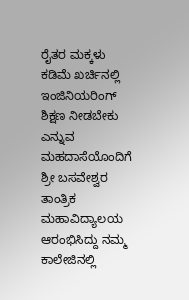ರೈತರ ಮಕ್ಕಳು ಕಡಿಮೆ ಖರ್ಚಿನಲ್ಲಿ ಇಂಜಿನಿಯರಿಂಗ್ ಶಿಕ್ಷಣ ನೀಡಬೇಕು ಎನ್ನುವ ಮಹದಾಸೆಯೊಂದಿಗೆ ಶ್ರೀ ಬಸವೇಶ್ವರ ತಾಂತ್ರಿಕ ಮಹಾವಿದ್ಯಾಲಯ ಆರಂಭಿಸಿದ್ದು ನಮ್ಮ ಕಾಲೇಜಿನಲ್ಲಿ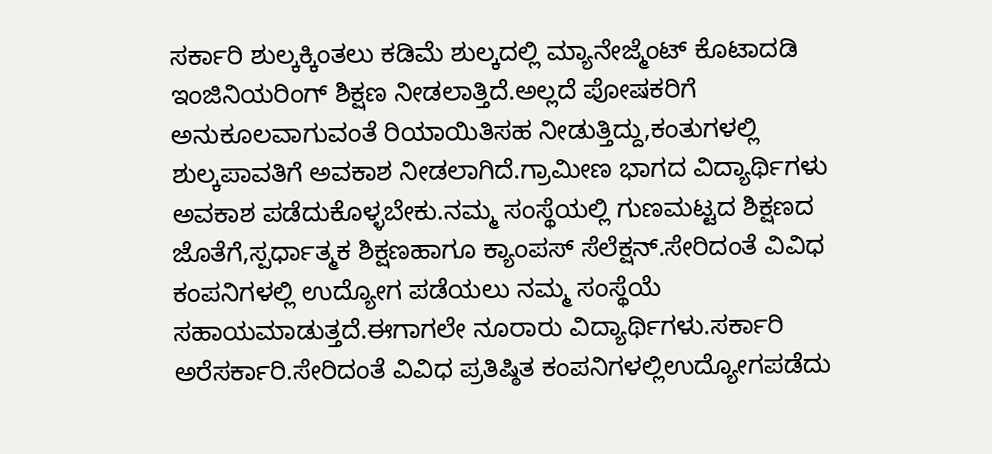ಸರ್ಕಾರಿ ಶುಲ್ಕಕ್ಕಿಂತಲು ಕಡಿಮೆ ಶುಲ್ಕದಲ್ಲಿ ಮ್ಯಾನೇಜ್ಮೆಂಟ್ ಕೊಟಾದಡಿ ಇಂಜಿನಿಯರಿಂಗ್ ಶಿಕ್ಷಣ ನೀಡಲಾತ್ತಿದೆ.ಅಲ್ಲದೆ ಪೋಷಕರಿಗೆ ಅನುಕೂಲವಾಗುವಂತೆ ರಿಯಾಯಿತಿಸಹ ನೀಡುತ್ತಿದ್ದು,ಕಂತುಗಳಲ್ಲಿ ಶುಲ್ಕಪಾವತಿಗೆ ಅವಕಾಶ ನೀಡಲಾಗಿದೆ.ಗ್ರಾಮೀಣ ಭಾಗದ ವಿದ್ಯಾರ್ಥಿಗಳು ಅವಕಾಶ ಪಡೆದುಕೊಳ್ಳಬೇಕು.ನಮ್ಮ ಸಂಸ್ಥೆಯಲ್ಲಿ ಗುಣಮಟ್ಟದ ಶಿಕ್ಷಣದ ಜೊತೆಗೆ,ಸ್ಪರ್ಧಾತ್ಮಕ ಶಿಕ್ಷಣಹಾಗೂ ಕ್ಯಾಂಪಸ್ ಸೆಲೆಕ್ಷನ್.ಸೇರಿದಂತೆ ವಿವಿಧ ಕಂಪನಿಗಳಲ್ಲಿ ಉದ್ಯೋಗ ಪಡೆಯಲು ನಮ್ಮ ಸಂಸ್ಥೆಯೆ ಸಹಾಯಮಾಡುತ್ತದೆ.ಈಗಾಗಲೇ ನೂರಾರು ವಿದ್ಯಾರ್ಥಿಗಳು.ಸರ್ಕಾರಿ ಅರೆಸರ್ಕಾರಿ.ಸೇರಿದಂತೆ ವಿವಿಧ ಪ್ರತಿಷ್ಠಿತ ಕಂಪನಿಗಳಲ್ಲಿಉದ್ಯೋಗಪಡೆದು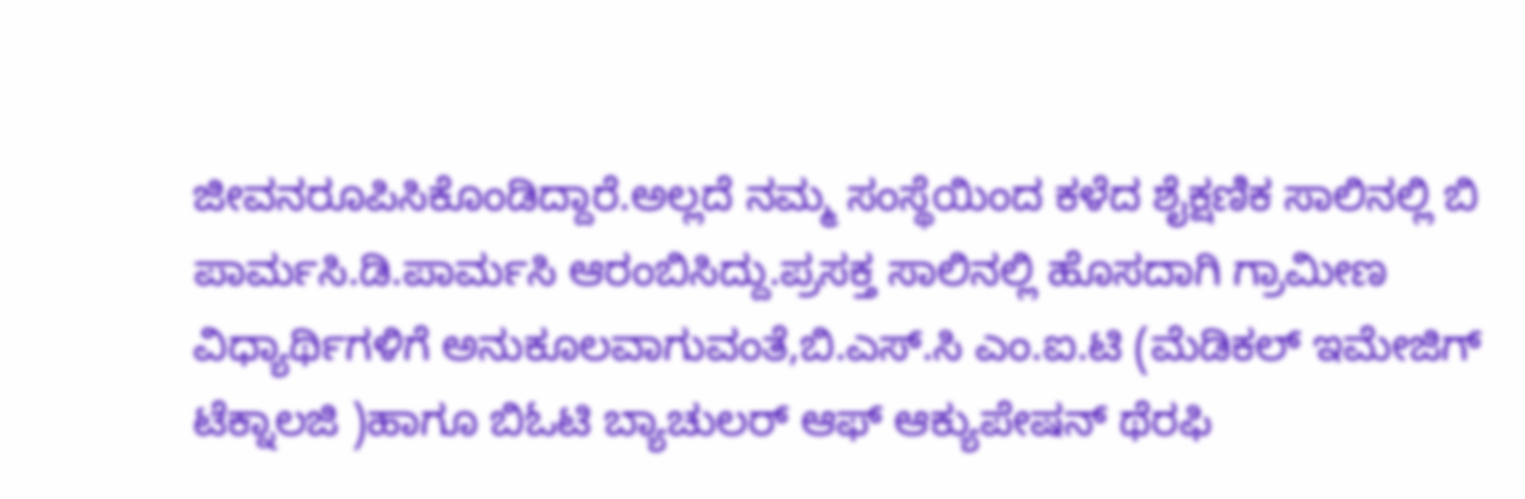ಜೀವನರೂಪಿಸಿಕೊಂಡಿದ್ದಾರೆ.ಅಲ್ಲದೆ ನಮ್ಮ ಸಂಸ್ಥೆಯಿಂದ ಕಳೆದ ಶೈಕ್ಷಣಿಕ ಸಾಲಿನಲ್ಲಿ ಬಿ ಪಾರ್ಮಸಿ.ಡಿ.ಪಾರ್ಮಸಿ ಆರಂಬಿಸಿದ್ದು.ಪ್ರಸಕ್ತ ಸಾಲಿನಲ್ಲಿ ಹೊಸದಾಗಿ ಗ್ರಾಮೀಣ ವಿಧ್ಯಾರ್ಥಿಗಳಿಗೆ ಅನುಕೂಲವಾಗುವಂತೆ,ಬಿ.ಎಸ್.ಸಿ ಎಂ.ಐ.ಟಿ (ಮೆಡಿಕಲ್ ಇಮೇಜಿಗ್ ಟೆಕ್ನಾಲಜಿ )ಹಾಗೂ ಬಿಓಟಿ ಬ್ಯಾಚುಲರ್ ಆಫ್ ಆಕ್ಯುಪೇಷನ್ ಥೆರಫಿ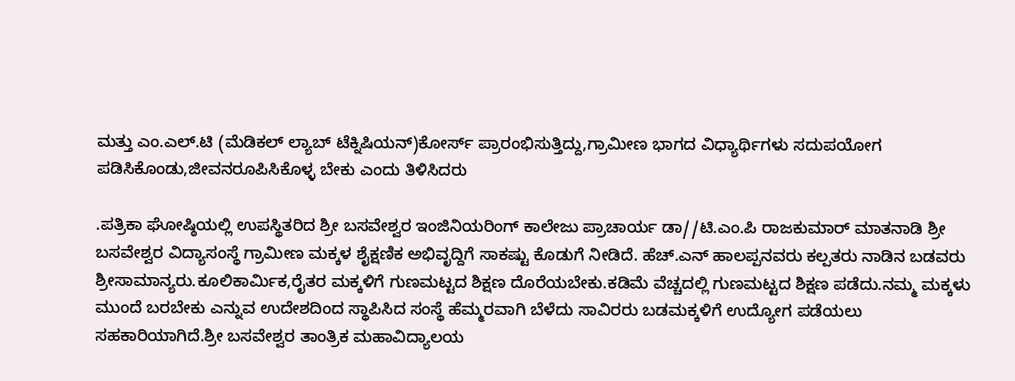ಮತ್ತು ಎಂ.ಎಲ್.ಟಿ (ಮೆಡಿಕಲ್ ಲ್ಯಾಬ್ ಟೆಕ್ನಿಷಿಯನ್)ಕೋರ್ಸ್ ಪ್ರಾರಂಭಿಸುತ್ತಿದ್ದು,ಗ್ರಾಮೀಣ ಭಾಗದ ವಿಧ್ಯಾರ್ಥಿಗಳು ಸದುಪಯೋಗ ಪಡಿಸಿಕೊಂಡು,ಜೀವನರೂಪಿಸಿಕೊಳ್ಳ ಬೇಕು ಎಂದು ತಿಳಿಸಿದರು

.ಪತ್ರಿಕಾ ಘೋಷ್ಠಿಯಲ್ಲಿ ಉಪಸ್ಥಿತರಿದ ಶ್ರೀ ಬಸವೇಶ್ವರ ಇಂಜಿನಿಯರಿಂಗ್ ಕಾಲೇಜು ಪ್ರಾಚಾರ್ಯ ಡಾ//ಟಿ.ಎಂ.ಪಿ ರಾಜಕುಮಾರ್ ಮಾತನಾಡಿ ಶ್ರೀ ಬಸವೇಶ್ವರ ವಿದ್ಯಾಸಂಸ್ಥೆ ಗ್ರಾಮೀಣ ಮಕ್ಕಳ ಶೈಕ್ಷಣಿಕ ಅಭಿವೃದ್ದಿಗೆ ಸಾಕಷ್ಟು ಕೊಡುಗೆ ನೀಡಿದೆ. ಹೆಚ್.ಎನ್ ಹಾಲಪ್ಪನವರು ಕಲ್ಪತರು ನಾಡಿನ ಬಡವರು ಶ್ರೀಸಾಮಾನ್ಯರು.ಕೂಲಿಕಾರ್ಮಿಕ,ರೈತರ ಮಕ್ಕಳಿಗೆ ಗುಣಮಟ್ಟದ ಶಿಕ್ಷಣ ದೊರೆಯಬೇಕು.ಕಡಿಮೆ ವೆಚ್ಚದಲ್ಲಿ ಗುಣಮಟ್ಟದ ಶಿಕ್ಷಣ ಪಡೆದು.ನಮ್ಮ ಮಕ್ಕಳು ಮುಂದೆ ಬರಬೇಕು ಎನ್ನುವ ಉದೇಶದಿಂದ ಸ್ಥಾಪಿಸಿದ ಸಂಸ್ಥೆ ಹೆಮ್ಮರವಾಗಿ ಬೆಳೆದು ಸಾವಿರರು ಬಡಮಕ್ಕಳಿಗೆ ಉದ್ಯೋಗ ಪಡೆಯಲು ಸಹಕಾರಿಯಾಗಿದೆ.ಶ್ರೀ ಬಸವೇಶ್ವರ ತಾಂತ್ರಿಕ ಮಹಾವಿದ್ಯಾಲಯ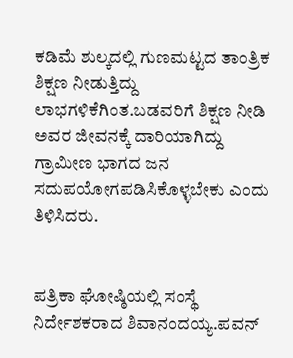ಕಡಿಮೆ ಶುಲ್ಕದಲ್ಲಿ ಗುಣಮಟ್ಟದ ತಾಂತ್ರಿಕ ಶಿಕ್ಷಣ ನೀಡುತ್ತಿದ್ದು ಲಾಭಗಳಿಕೆಗಿಂತ.ಬಡವರಿಗೆ ಶಿಕ್ಷಣ ನೀಡಿ ಅವರ ಜೀವನಕ್ಕೆ ದಾರಿಯಾಗಿದ್ದು ಗ್ರಾಮೀಣ ಭಾಗದ ಜನ ಸದುಪಯೋಗಪಡಿಸಿಕೊಳ್ಳಬೇಕು ಎಂದು ತಿಳಿಸಿದರು.


ಪತ್ರಿಕಾ ಘೋಷ್ಠಿಯಲ್ಲಿ ಸಂಸ್ಥೆ ನಿರ್ದೇಶಕರಾದ ಶಿವಾನಂದಯ್ಯ.ಪವನ್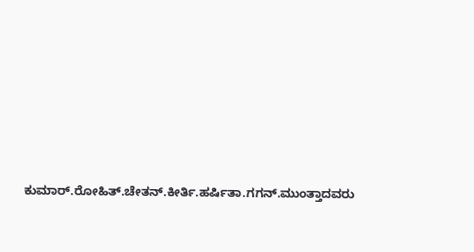ಕುಮಾರ್.ರೋಹಿತ್.ಚೇತನ್.ಕೀರ್ತಿ.ಹರ್ಷಿತಾ‌.ಗಗನ್.ಮುಂತ್ತಾದವರು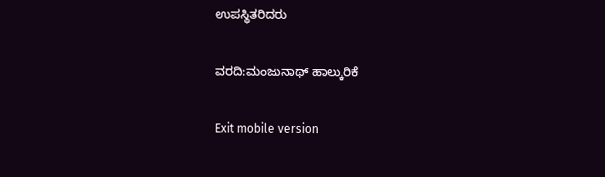ಉಪಸ್ಥಿತರಿದರು

ವರದಿ:ಮಂಜುನಾಥ್ ಹಾಲ್ಕುರಿಕೆ

Exit mobile version